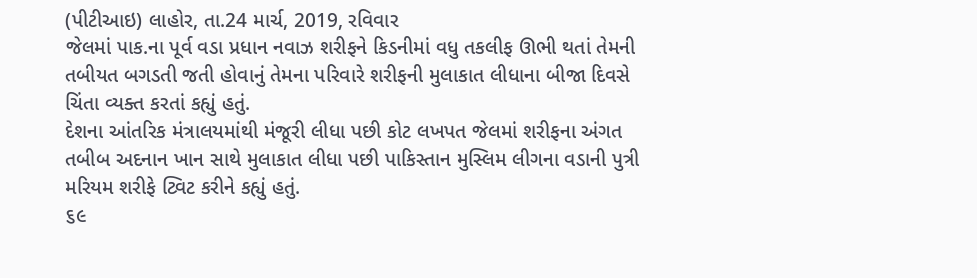(પીટીઆઇ) લાહોર, તા.24 માર્ચ, 2019, રવિવાર
જેલમાં પાક.ના પૂર્વ વડા પ્રધાન નવાઝ શરીફને કિડનીમાં વધુ તકલીફ ઊભી થતાં તેમની તબીયત બગડતી જતી હોવાનું તેમના પરિવારે શરીફની મુલાકાત લીધાના બીજા દિવસે ચિંતા વ્યક્ત કરતાં કહ્યું હતું.
દેશના આંતરિક મંત્રાલયમાંથી મંજૂરી લીધા પછી કોટ લખપત જેલમાં શરીફના અંગત તબીબ અદનાન ખાન સાથે મુલાકાત લીધા પછી પાકિસ્તાન મુસ્લિમ લીગના વડાની પુત્રી મરિયમ શરીફે ટ્વિટ કરીને કહ્યું હતું.
૬૯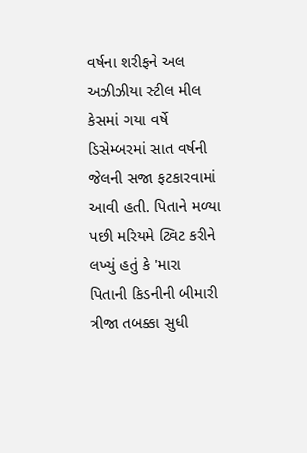વર્ષના શરીફને અલ અઝીઝીયા સ્ટીલ મીલ કેસમાં ગયા વર્ષે ડિસેમ્બરમાં સાત વર્ષની જેલની સજા ફટકારવામાં આવી હતી. પિતાને મળ્યા પછી મરિયમે ટ્વિટ કરીને લખ્યું હતું કે 'મારા પિતાની કિડનીની બીમારી ત્રીજા તબક્કા સુધી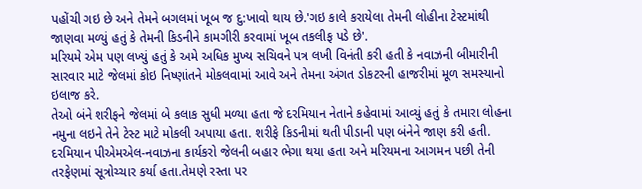પહોંચી ગઇ છે અને તેમને બગલમાં ખૂબ જ દુ:ખાવો થાય છે.'ગઇ કાલે કરાયેલા તેમની લોહીના ટેસ્ટમાંથી જાણવા મળ્યું હતું કે તેમની કિડનીને કામગીરી કરવામાં ખૂબ તકલીફ પડે છે'.
મરિયમે એમ પણ લખ્યું હતું કે અમે અધિક મુખ્ય સચિવને પત્ર લખી વિનંતી કરી હતી કે નવાઝની બીમારીની સારવાર માટે જેલમાં કોઇ નિષ્ણાંતને મોકલવામાં આવે અને તેમના અંગત ડોકટરની હાજરીમાં મૂળ સમસ્યાનો ઇલાજ કરે.
તેઓ બંને શરીફને જેલમાં બે કલાક સુધી મળ્યા હતા જે દરમિયાન નેતાને કહેવામાં આવ્યું હતું કે તમારા લોહના નમુના લઇને તેને ટેસ્ટ માટે મોકલી અપાયા હતા. શરીફે કિડનીમાં થતી પીડાની પણ બંનેને જાણ કરી હતી.
દરમિયાન પીએમએલ-નવાઝના કાર્યકરો જેલની બહાર ભેગા થયા હતા અને મરિયમના આગમન પછી તેની તરફેણમાં સૂત્રોચ્ચાર કર્યા હતા.તેમણે રસ્તા પર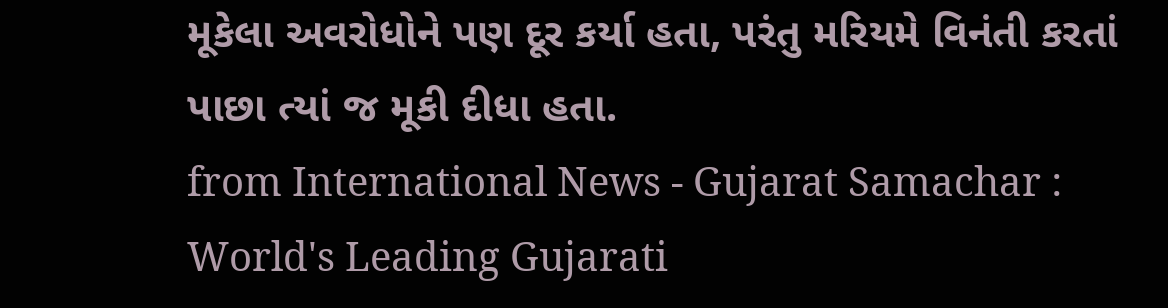મૂકેલા અવરોધોને પણ દૂર કર્યા હતા, પરંતુ મરિયમે વિનંતી કરતાં પાછા ત્યાં જ મૂકી દીધા હતા.
from International News - Gujarat Samachar : World's Leading Gujarati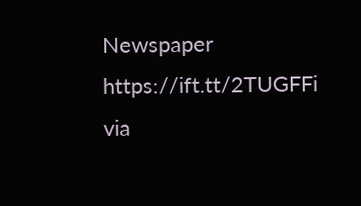Newspaper https://ift.tt/2TUGFFi
via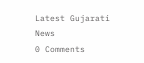Latest Gujarati News
0 Comments